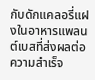กับดักแคลอรี่แฝงในอาหารแพลนต์เบสที่ส่งผลต่อความสำเร็จ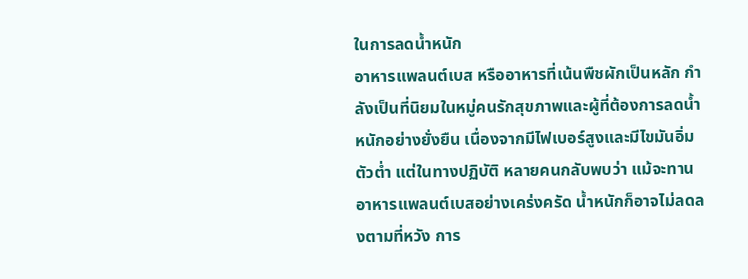ในการลดน้ำหนัก
อาหารแพลนต์เบส หรืออาหารที่เน้นพืชผักเป็นหลัก กำลังเป็นที่นิยมในหมู่คนรักสุขภาพและผู้ที่ต้องการลดน้ำหนักอย่างยั่งยืน เนื่องจากมีไฟเบอร์สูงและมีไขมันอิ่มตัวต่ำ แต่ในทางปฏิบัติ หลายคนกลับพบว่า แม้จะทานอาหารแพลนต์เบสอย่างเคร่งครัด น้ำหนักก็อาจไม่ลดลงตามที่หวัง การ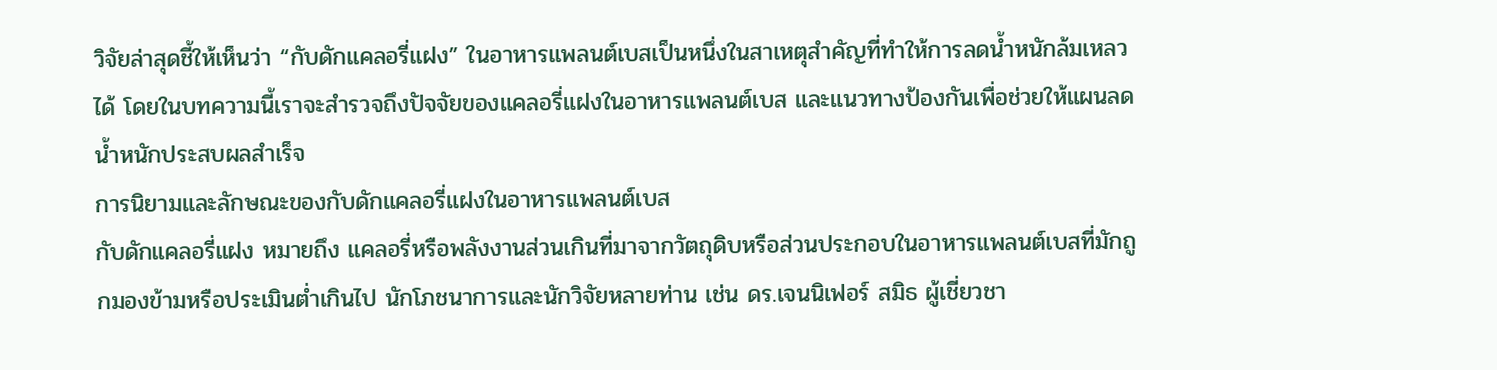วิจัยล่าสุดชี้ให้เห็นว่า “กับดักแคลอรี่แฝง” ในอาหารแพลนต์เบสเป็นหนึ่งในสาเหตุสำคัญที่ทำให้การลดน้ำหนักล้มเหลวได้ โดยในบทความนี้เราจะสำรวจถึงปัจจัยของแคลอรี่แฝงในอาหารแพลนต์เบส และแนวทางป้องกันเพื่อช่วยให้แผนลดน้ำหนักประสบผลสำเร็จ
การนิยามและลักษณะของกับดักแคลอรี่แฝงในอาหารแพลนต์เบส
กับดักแคลอรี่แฝง หมายถึง แคลอรี่หรือพลังงานส่วนเกินที่มาจากวัตถุดิบหรือส่วนประกอบในอาหารแพลนต์เบสที่มักถูกมองข้ามหรือประเมินต่ำเกินไป นักโภชนาการและนักวิจัยหลายท่าน เช่น ดร.เจนนิเฟอร์ สมิธ ผู้เชี่ยวชา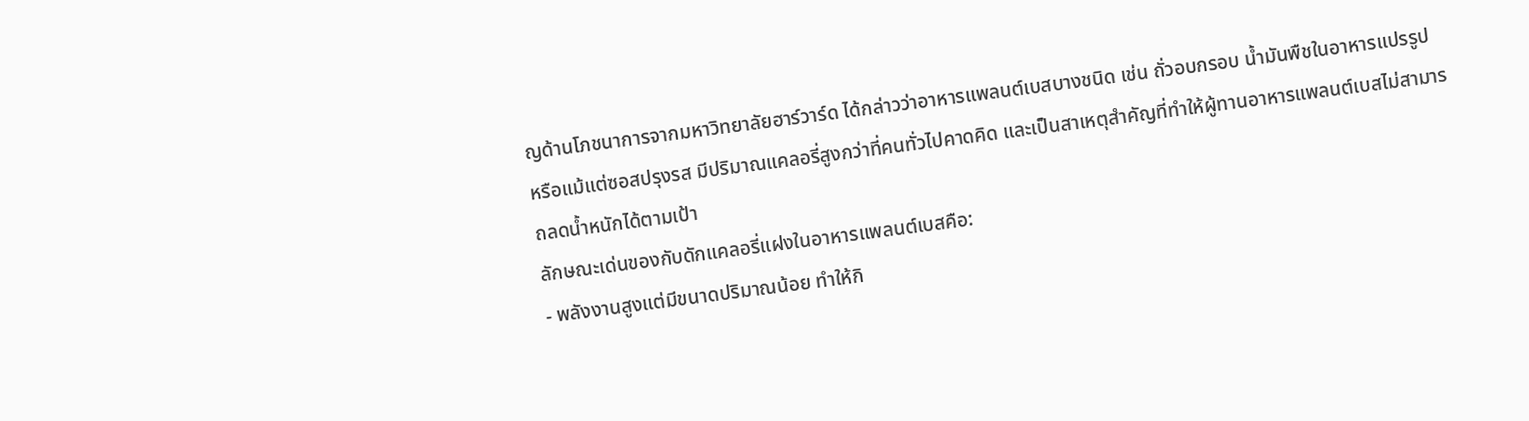ญด้านโภชนาการจากมหาวิทยาลัยฮาร์วาร์ด ได้กล่าวว่าอาหารแพลนต์เบสบางชนิด เช่น ถั่วอบกรอบ น้ำมันพืชในอาหารแปรรูป หรือแม้แต่ซอสปรุงรส มีปริมาณแคลอรี่สูงกว่าที่คนทั่วไปคาดคิด และเป็นสาเหตุสำคัญที่ทำให้ผู้ทานอาหารแพลนต์เบสไม่สามารถลดน้ำหนักได้ตามเป้า
ลักษณะเด่นของกับดักแคลอรี่แฝงในอาหารแพลนต์เบสคือ:
- พลังงานสูงแต่มีขนาดปริมาณน้อย ทำให้กิ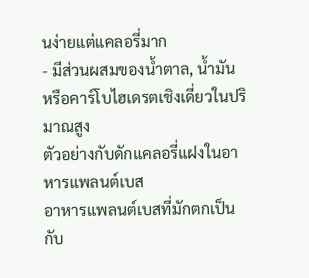นง่ายแต่แคลอรี่มาก
- มีส่วนผสมของน้ำตาล, น้ำมัน หรือคาร์โบไฮเดรตเชิงเดี่ยวในปริมาณสูง
ตัวอย่างกับดักแคลอรี่แฝงในอาหารแพลนต์เบส
อาหารแพลนต์เบสที่มักตกเป็นกับ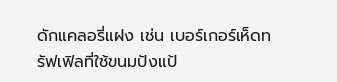ดักแคลอรี่แฝง เช่น เบอร์เกอร์เห็ดทรัฟเฟิลที่ใช้ขนมปังแป้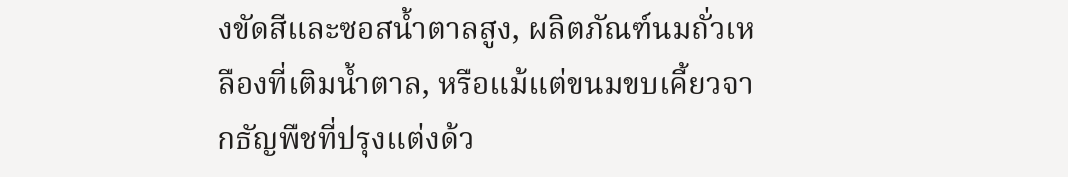งขัดสีและซอสน้ำตาลสูง, ผลิตภัณฑ์นมถั่วเหลืองที่เติมน้ำตาล, หรือแม้แต่ขนมขบเคี้ยวจากธัญพืชที่ปรุงแต่งด้ว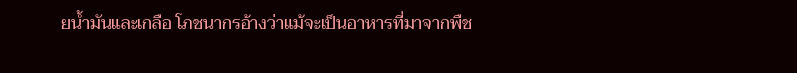ยน้ำมันและเกลือ โภชนากรอ้างว่าแม้จะเป็นอาหารที่มาจากพืช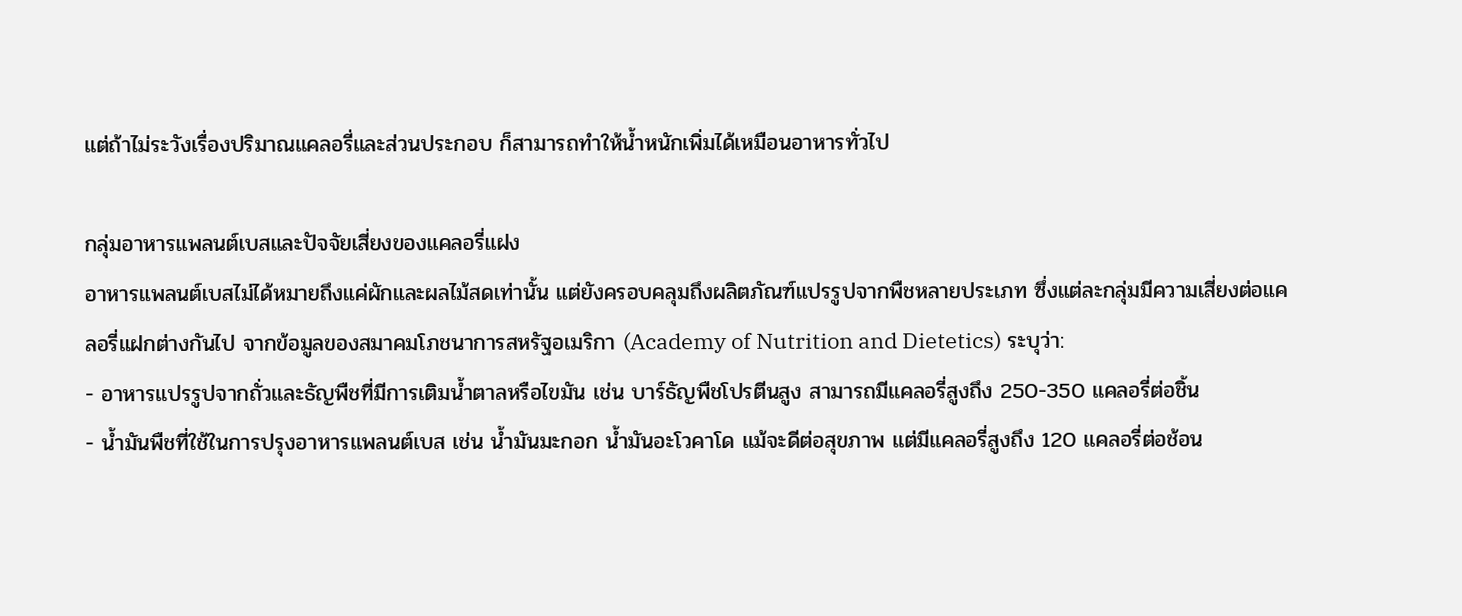แต่ถ้าไม่ระวังเรื่องปริมาณแคลอรี่และส่วนประกอบ ก็สามารถทำให้น้ำหนักเพิ่มได้เหมือนอาหารทั่วไป

กลุ่มอาหารแพลนต์เบสและปัจจัยเสี่ยงของแคลอรี่แฝง
อาหารแพลนต์เบสไม่ได้หมายถึงแค่ผักและผลไม้สดเท่านั้น แต่ยังครอบคลุมถึงผลิตภัณฑ์แปรรูปจากพืชหลายประเภท ซึ่งแต่ละกลุ่มมีความเสี่ยงต่อแคลอรี่แฝกต่างกันไป จากข้อมูลของสมาคมโภชนาการสหรัฐอเมริกา (Academy of Nutrition and Dietetics) ระบุว่า:
- อาหารแปรรูปจากถั่วและธัญพืชที่มีการเติมน้ำตาลหรือไขมัน เช่น บาร์ธัญพืชโปรตีนสูง สามารถมีแคลอรี่สูงถึง 250-350 แคลอรี่ต่อชิ้น
- น้ำมันพืชที่ใช้ในการปรุงอาหารแพลนต์เบส เช่น น้ำมันมะกอก น้ำมันอะโวคาโด แม้จะดีต่อสุขภาพ แต่มีแคลอรี่สูงถึง 120 แคลอรี่ต่อช้อน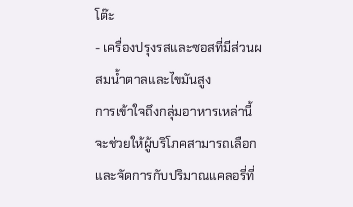โต๊ะ
- เครื่องปรุงรสและซอสที่มีส่วนผสมน้ำตาลและไขมันสูง
การเข้าใจถึงกลุ่มอาหารเหล่านี้จะช่วยให้ผู้บริโภคสามารถเลือกและจัดการกับปริมาณแคลอรี่ที่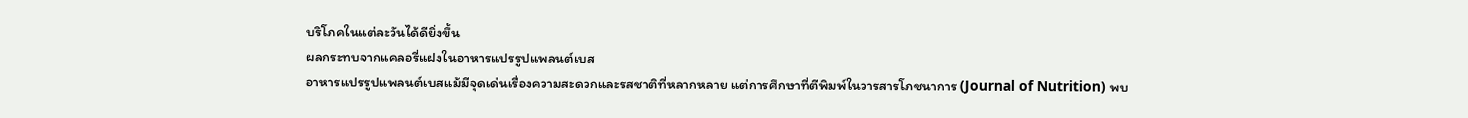บริโภคในแต่ละวันได้ดียิ่งขึ้น
ผลกระทบจากแคลอรี่แฝงในอาหารแปรรูปแพลนต์เบส
อาหารแปรรูปแพลนต์เบสแม้มีจุดเด่นเรื่องความสะดวกและรสชาติที่หลากหลาย แต่การศึกษาที่ตีพิมพ์ในวารสารโภชนาการ (Journal of Nutrition) พบ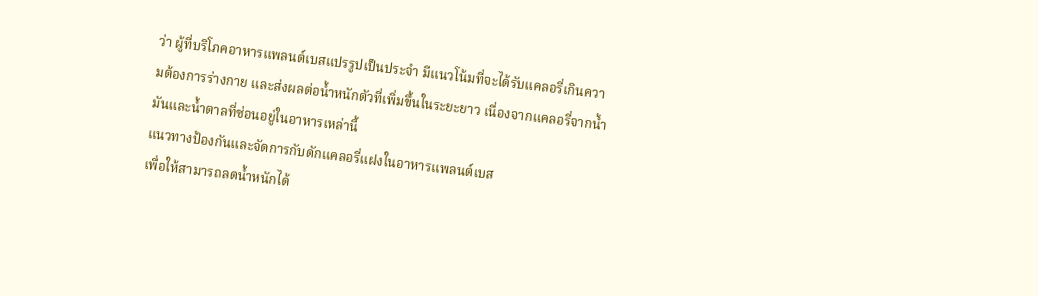ว่า ผู้ที่บริโภคอาหารแพลนต์เบสแปรรูปเป็นประจำ มีแนวโน้มที่จะได้รับแคลอรี่เกินความต้องการร่างกาย และส่งผลต่อน้ำหนักตัวที่เพิ่มขึ้นในระยะยาว เนื่องจากแคลอรี่จากน้ำมันและน้ำตาลที่ซ่อนอยู่ในอาหารเหล่านี้
แนวทางป้องกันและจัดการกับดักแคลอรี่แฝงในอาหารแพลนต์เบส
เพื่อให้สามารถลดน้ำหนักได้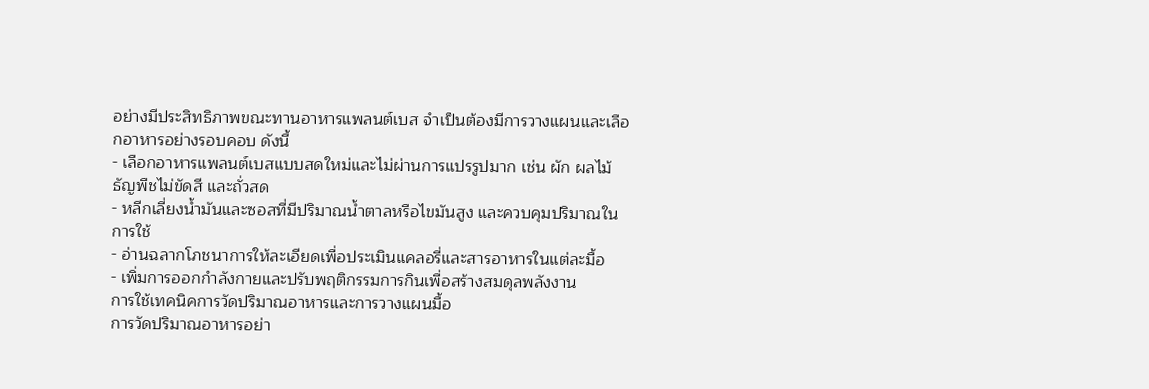อย่างมีประสิทธิภาพขณะทานอาหารแพลนต์เบส จำเป็นต้องมีการวางแผนและเลือกอาหารอย่างรอบคอบ ดังนี้
- เลือกอาหารแพลนต์เบสแบบสดใหม่และไม่ผ่านการแปรรูปมาก เช่น ผัก ผลไม้ ธัญพืชไม่ขัดสี และถั่วสด
- หลีกเลี่ยงน้ำมันและซอสที่มีปริมาณน้ำตาลหรือไขมันสูง และควบคุมปริมาณในการใช้
- อ่านฉลากโภชนาการให้ละเอียดเพื่อประเมินแคลอรี่และสารอาหารในแต่ละมื้อ
- เพิ่มการออกกำลังกายและปรับพฤติกรรมการกินเพื่อสร้างสมดุลพลังงาน
การใช้เทคนิคการวัดปริมาณอาหารและการวางแผนมื้อ
การวัดปริมาณอาหารอย่า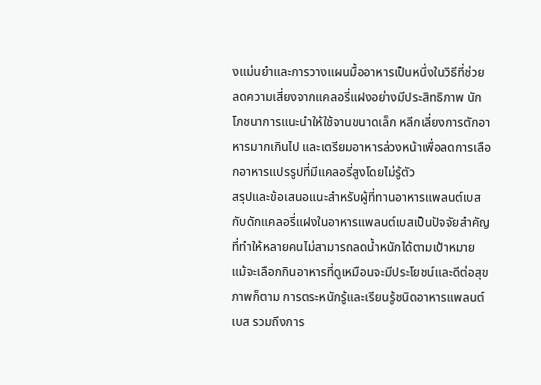งแม่นยำและการวางแผนมื้ออาหารเป็นหนึ่งในวิธีที่ช่วยลดความเสี่ยงจากแคลอรี่แฝงอย่างมีประสิทธิภาพ นักโภชนาการแนะนำให้ใช้จานขนาดเล็ก หลีกเลี่ยงการตักอาหารมากเกินไป และเตรียมอาหารล่วงหน้าเพื่อลดการเลือกอาหารแปรรูปที่มีแคลอรี่สูงโดยไม่รู้ตัว
สรุปและข้อเสนอแนะสำหรับผู้ที่ทานอาหารแพลนต์เบส
กับดักแคลอรี่แฝงในอาหารแพลนต์เบสเป็นปัจจัยสำคัญที่ทำให้หลายคนไม่สามารถลดน้ำหนักได้ตามเป้าหมาย แม้จะเลือกกินอาหารที่ดูเหมือนจะมีประโยชน์และดีต่อสุขภาพก็ตาม การตระหนักรู้และเรียนรู้ชนิดอาหารแพลนต์เบส รวมถึงการ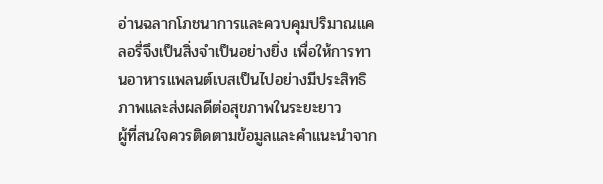อ่านฉลากโภชนาการและควบคุมปริมาณแคลอรี่จึงเป็นสิ่งจำเป็นอย่างยิ่ง เพื่อให้การทานอาหารแพลนต์เบสเป็นไปอย่างมีประสิทธิภาพและส่งผลดีต่อสุขภาพในระยะยาว
ผู้ที่สนใจควรติดตามข้อมูลและคำแนะนำจาก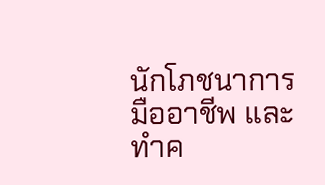นักโภชนาการมืออาชีพ และทำค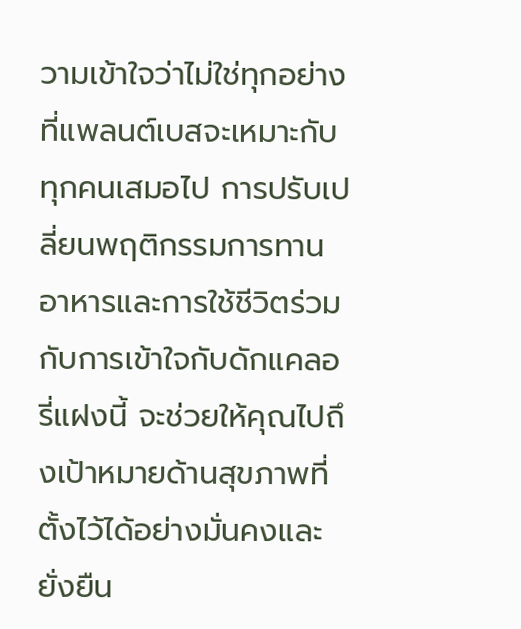วามเข้าใจว่าไม่ใช่ทุกอย่างที่แพลนต์เบสจะเหมาะกับทุกคนเสมอไป การปรับเปลี่ยนพฤติกรรมการทานอาหารและการใช้ชีวิตร่วมกับการเข้าใจกับดักแคลอรี่แฝงนี้ จะช่วยให้คุณไปถึงเป้าหมายด้านสุขภาพที่ตั้งไว้ได้อย่างมั่นคงและยั่งยืน